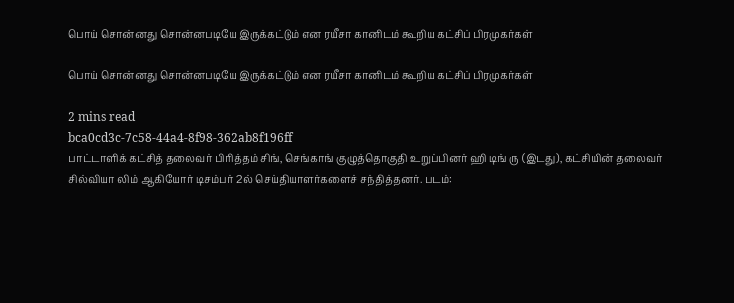பொய் சொன்னது சொன்னபடியே இருக்கட்டும் என ரயீசா கானிடம் கூறிய கட்சிப் பிரமுகர்கள்

பொய் சொன்னது சொன்னபடியே இருக்கட்டும் என ரயீசா கானிடம் கூறிய கட்சிப் பிரமுகர்கள்

2 mins read
bca0cd3c-7c58-44a4-8f98-362ab8f196ff
பாட்டாளிக் கட்சித் தலைவர் பிரித்தம் சிங், செங்காங் குழுத்தொகுதி உறுப்பினர் ஹி டிங் ரு (இடது), கட்சியின் தலைவர் சில்வியா லிம் ஆகியோர் டிசம்பர் 2ல் செய்தியாளர்களைச் சந்தித்தனர். படம்: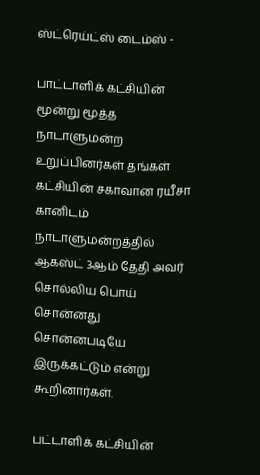ஸ்ட்ரெய்ட்ஸ் டைம்ஸ் -

பாட்டாளிக் கட்சியின் மூன்று மூத்த நாடாளுமன்ற உறுப்பினர்கள் தங்கள் கட்சியின் சகாவான ரயீசா கானிடம் நாடாளுமன்றத்தில் ஆகஸ்ட் 3ஆம் தேதி அவர் சொல்லிய பொய் சொன்னது சொன்னபடியே இருக்கட்டும் என்று கூறினார்கள்.

பட்டாளிக் கட்சியின்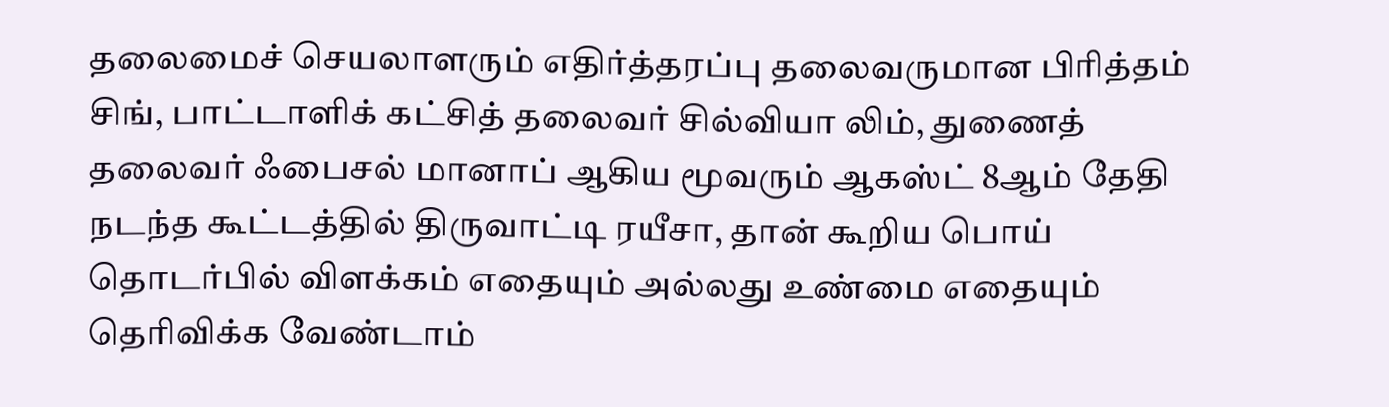தலைமைச் செயலாளரும் எதிர்த்தரப்பு தலைவருமான பிரித்தம் சிங், பாட்டாளிக் கட்சித் தலைவர் சில்வியா லிம், துணைத் தலைவர் ஃபைசல் மானாப் ஆகிய மூவரும் ஆகஸ்ட் 8ஆம் தேதி நடந்த கூட்டத்தில் திருவாட்டி ரயீசா, தான் கூறிய பொய் தொடர்பில் விளக்கம் எதையும் அல்லது உண்மை எதையும் தெரிவிக்க வேண்டாம்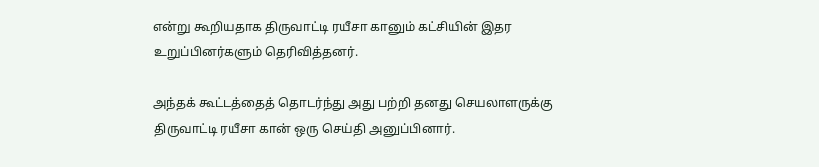என்று கூறியதாக திருவாட்டி ரயீசா கானும் கட்சியின் இதர உறுப்பினர்களும் தெரிவித்தனர்.

அந்தக் கூட்டத்தைத் தொடர்ந்து அது பற்றி தனது செயலாளருக்கு திருவாட்டி ரயீசா கான் ஒரு செய்தி அனுப்பினார்.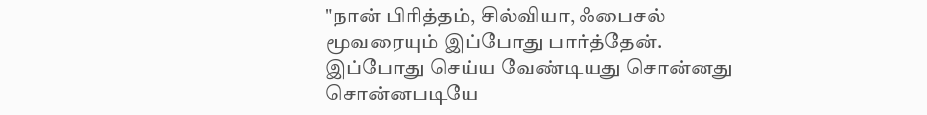"நான் பிரித்தம், சில்வியா, ஃபைசல் மூவரையும் இப்போது பார்த்தேன். இப்போது செய்ய வேண்டியது சொன்னது சொன்னபடியே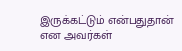இருக்கட்டும் என்பதுதான் என அவர்கள்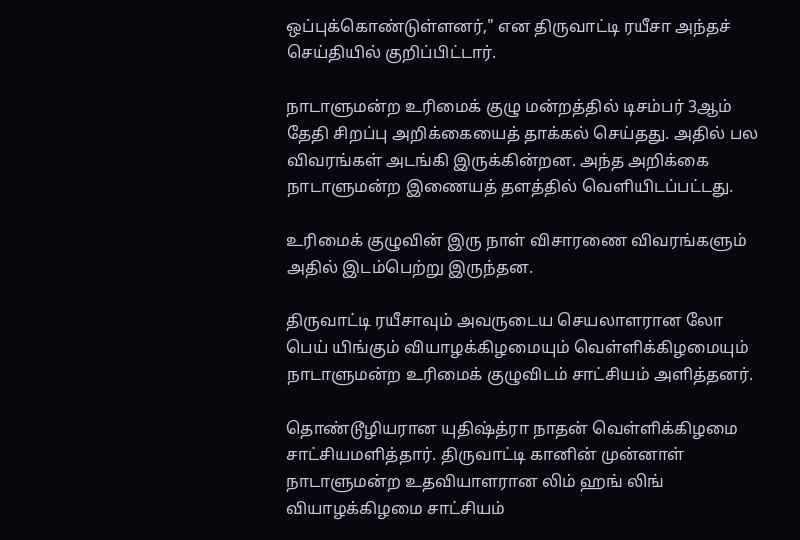ஒப்புக்கொண்டுள்ளனர்," என திருவாட்டி ரயீசா அந்தச் செய்தியில் குறிப்பிட்டார்.

நாடாளுமன்ற உரிமைக் குழு மன்றத்தில் டிசம்பர் 3ஆம் தேதி சிறப்பு அறிக்கையைத் தாக்கல் செய்தது. அதில் பல விவரங்கள் அடங்கி இருக்கின்றன. அந்த அறிக்கை நாடாளுமன்ற இணையத் தளத்தில் வெளியிடப்பட்டது.

உரிமைக் குழுவின் இரு நாள் விசாரணை விவரங்களும் அதில் இடம்பெற்று இருந்தன.

திருவாட்டி ரயீசாவும் அவருடைய செயலாளரான லோ பெய் யிங்கும் வியாழக்கிழமையும் வெள்ளிக்கிழமையும் நாடாளுமன்ற உரிமைக் குழுவிடம் சாட்சியம் அளித்தனர்.

தொண்டூழியரான யுதிஷ்த்ரா நாதன் வெள்ளிக்கிழமை சாட்சியமளித்தார். திருவாட்டி கானின் முன்னாள் நாடாளுமன்ற உதவியாளரான லிம் ஹங் லிங் வியாழக்கிழமை சாட்சியம்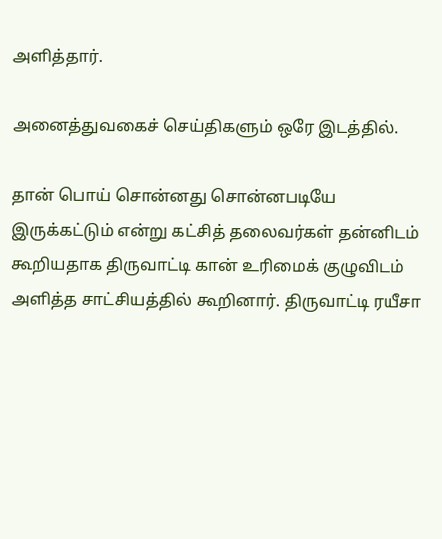அளித்தார்.

அனைத்துவகைச் செய்திகளும் ஒரே இடத்தில்.

தான் பொய் சொன்னது சொன்னபடியே இருக்கட்டும் என்று கட்சித் தலைவர்கள் தன்னிடம் கூறியதாக திருவாட்டி கான் உரிமைக் குழுவிடம் அளித்த சாட்சியத்தில் கூறினார். திருவாட்டி ரயீசா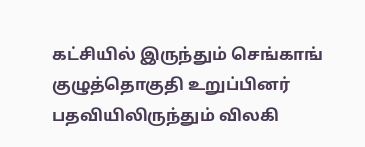கட்சியில் இருந்தும் செங்காங் குழுத்தொகுதி உறுப்பினர் பதவியிலிருந்தும் விலகி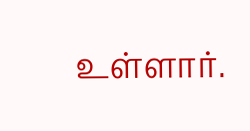உள்ளார்.